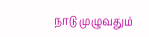நாடு முழுவதும்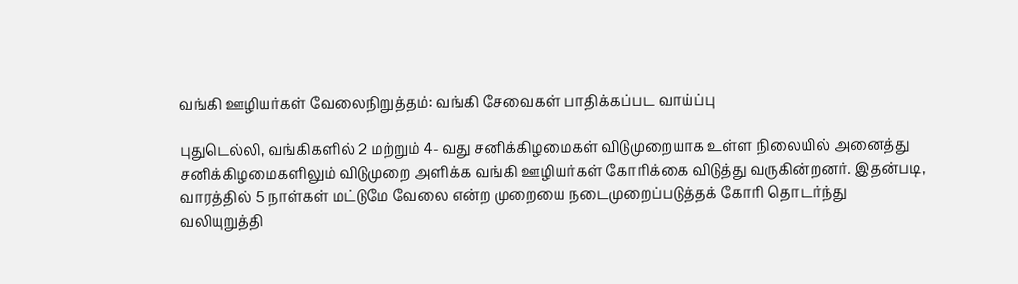வங்கி ஊழியர்கள் வேலைநிறுத்தம்: வங்கி சேவைகள் பாதிக்கப்பட வாய்ப்பு

புதுடெல்லி, வங்கிகளில் 2 மற்றும் 4- வது சனிக்கிழமைகள் விடுமுறையாக உள்ள நிலையில் அனைத்து சனிக்கிழமைகளிலும் விடுமுறை அளிக்க வங்கி ஊழியர்கள் கோரிக்கை விடுத்து வருகின்றனர். இதன்படி, வாரத்தில் 5 நாள்கள் மட்டுமே வேலை என்ற முறையை நடைமுறைப்படுத்தக் கோரி தொடர்ந்து வலியுறுத்தி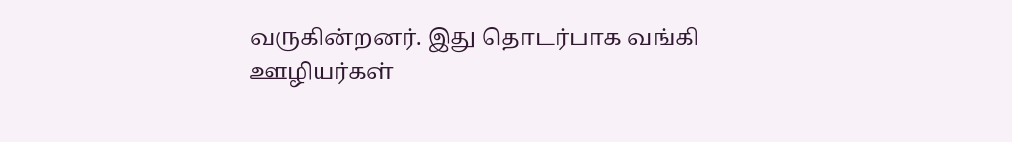வருகின்றனர். இது தொடர்பாக வங்கி ஊழியர்கள்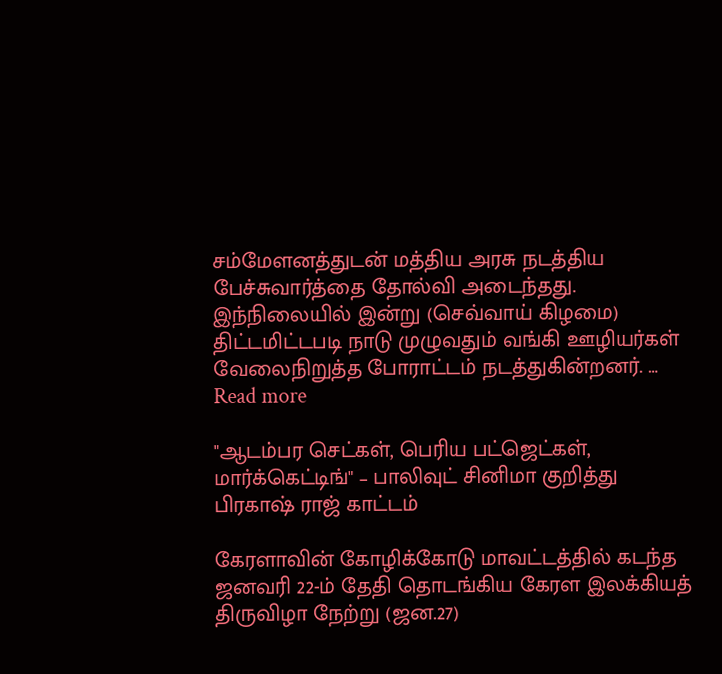சம்மேளனத்துடன் மத்திய அரசு நடத்திய பேச்சுவார்த்தை தோல்வி அடைந்தது. இந்நிலையில் இன்று (செவ்வாய் கிழமை) திட்டமிட்டபடி நாடு முழுவதும் வங்கி ஊழியர்கள் வேலைநிறுத்த போராட்டம் நடத்துகின்றனர். … Read more

"ஆடம்பர செட்கள், பெரிய பட்ஜெட்கள், மார்க்கெட்டிங்" – பாலிவுட் சினிமா குறித்து பிரகாஷ் ராஜ் காட்டம்

கேரளாவின் கோழிக்கோடு மாவட்டத்தில் கடந்த ஜனவரி 22-ம் தேதி தொடங்கிய கேரள இலக்கியத் திருவிழா நேற்று (ஜன.27)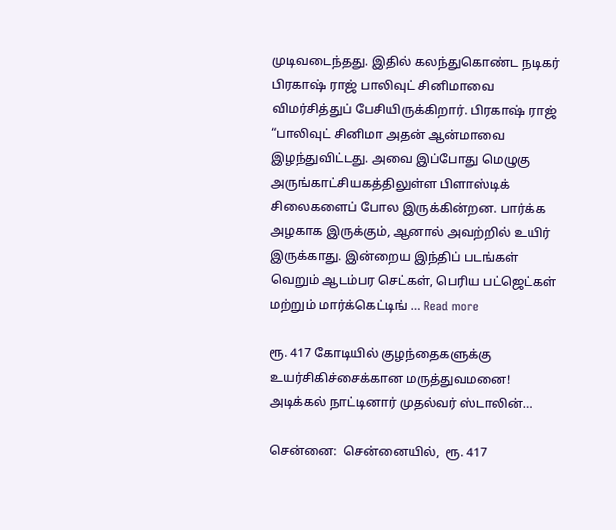முடிவடைந்தது. இதில் கலந்துகொண்ட நடிகர் பிரகாஷ் ராஜ் பாலிவுட் சினிமாவை விமர்சித்துப் பேசியிருக்கிறார். பிரகாஷ் ராஜ் “பாலிவுட் சினிமா அதன் ஆன்மாவை இழந்துவிட்டது. அவை இப்போது மெழுகு அருங்காட்சியகத்திலுள்ள பிளாஸ்டிக் சிலைகளைப் போல இருக்கின்றன. பார்க்க அழகாக இருக்கும், ஆனால் அவற்றில் உயிர் இருக்காது. இன்றைய இந்திப் படங்கள் வெறும் ஆடம்பர செட்கள், பெரிய பட்ஜெட்கள் மற்றும் மார்க்கெட்டிங் … Read more

ரூ. 417 கோடியில் குழந்தைகளுக்கு உயர்சிகிச்சைக்கான மருத்துவமனை! அடிக்கல் நாட்டினார் முதல்வர் ஸ்டாலின்…

சென்னை:  சென்னையில்,  ரூ. 417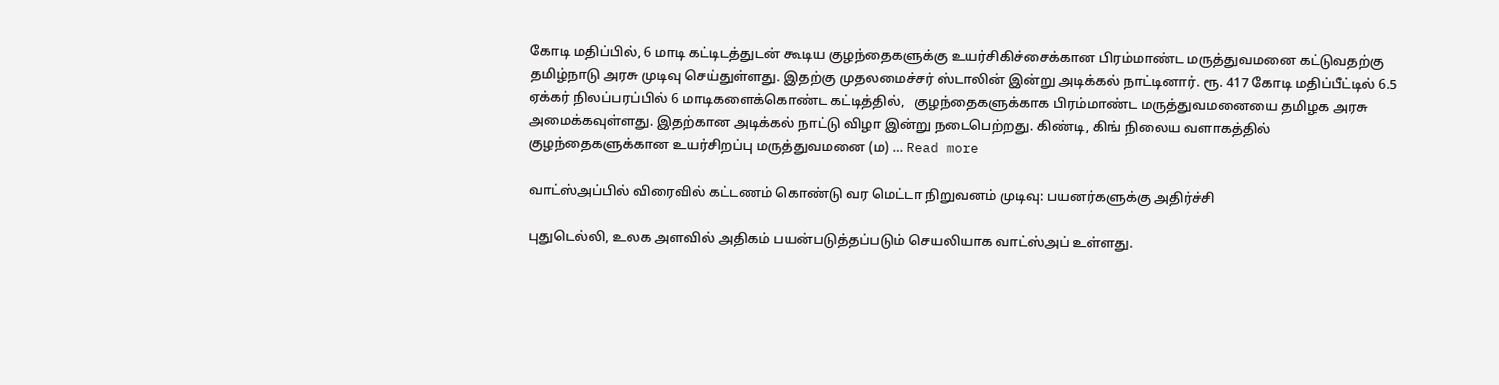கோடி மதிப்பில், 6 மாடி கட்டிடத்துடன் கூடிய குழந்தைகளுக்கு உயர்சிகிச்சைக்கான பிரம்மாண்ட மருத்துவமனை கட்டுவதற்கு  தமிழ்நாடு அரசு முடிவு செய்துள்ளது. இதற்கு முதலமைச்சர் ஸ்டாலின் இன்று அடிக்கல் நாட்டினார். ரூ. 417 கோடி மதிப்பீட்டில் 6.5 ஏக்கர் நிலப்பரப்பில் 6 மாடிகளைக்கொண்ட கட்டித்தில்,   குழந்தைகளுக்காக பிரம்மாண்ட மருத்துவமனையை தமிழக அரசு அமைக்கவுள்ளது. இதற்கான அடிக்கல் நாட்டு விழா இன்று நடைபெற்றது. கிண்டி, கிங் நிலைய வளாகத்தில் குழந்தைகளுக்கான உயர்சிறப்பு மருத்துவமனை (ம) … Read more

வாட்ஸ்அப்பில் விரைவில் கட்டணம் கொண்டு வர மெட்டா நிறுவனம் முடிவு: பயனர்களுக்கு அதிர்ச்சி

புதுடெல்லி, உலக அளவில் அதிகம் பயன்படுத்தப்படும் செயலியாக வாட்ஸ்அப் உள்ளது.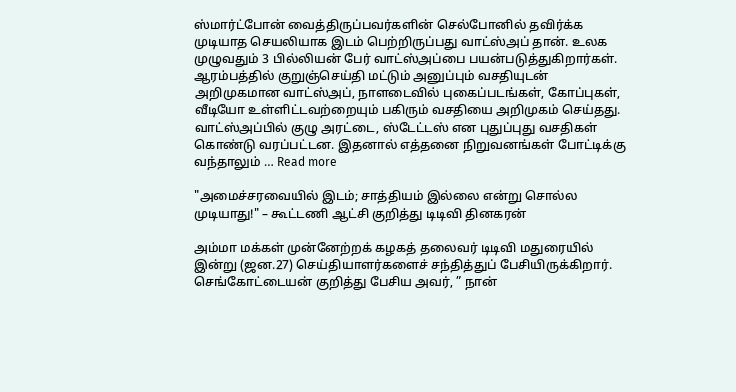ஸ்மார்ட்போன் வைத்திருப்பவர்களின் செல்போனில் தவிர்க்க முடியாத செயலியாக இடம் பெற்றிருப்பது வாட்ஸ்அப் தான். உலக முழுவதும் 3 பில்லியன் பேர் வாட்ஸ்அப்பை பயன்படுத்துகிறார்கள். ஆரம்பத்தில் குறுஞ்செய்தி மட்டும் அனுப்பும் வசதியுடன் அறிமுகமான வாட்ஸ்அப், நாளடைவில் புகைப்படங்கள், கோப்புகள், வீடியோ உள்ளிட்டவற்றையும் பகிரும் வசதியை அறிமுகம் செய்தது. வாட்ஸ்அப்பில் குழு அரட்டை, ஸ்டேட்டஸ் என புதுப்புது வசதிகள் கொண்டு வரப்பட்டன. இதனால் எத்தனை நிறுவனங்கள் போட்டிக்கு வந்தாலும் … Read more

"அமைச்சரவையில் இடம்; சாத்தியம் இல்லை என்று சொல்ல முடியாது!" – கூட்டணி ஆட்சி குறித்து டிடிவி தினகரன்

அம்மா மக்கள் முன்னேற்றக் கழகத் தலைவர் டிடிவி மதுரையில் இன்று (ஜன.27) செய்தியாளர்களைச் சந்தித்துப் பேசியிருக்கிறார். செங்கோட்டையன் குறித்து பேசிய அவர், ” நான்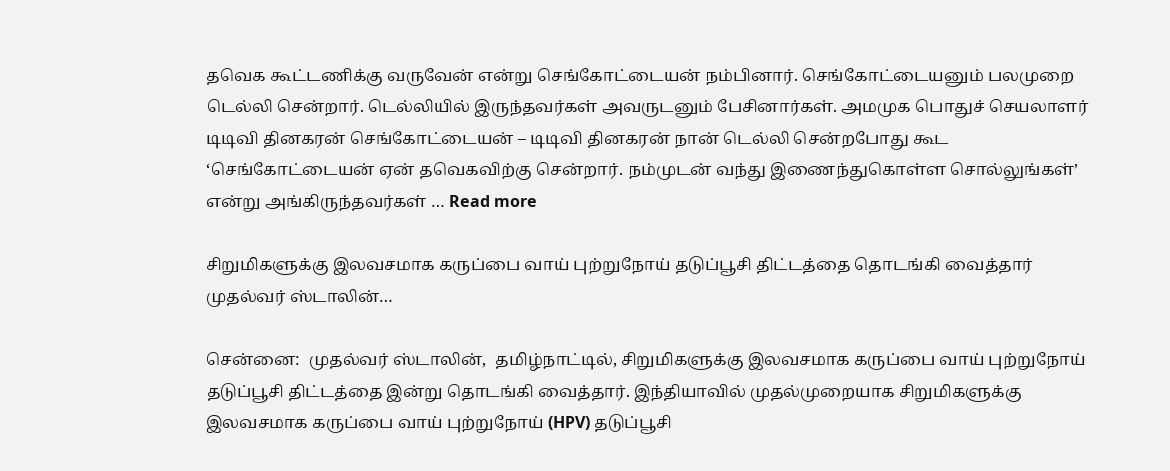தவெக கூட்டணிக்கு வருவேன் என்று செங்கோட்டையன் நம்பினார். செங்கோட்டையனும் பலமுறை டெல்லி சென்றார். டெல்லியில் இருந்தவர்கள் அவருடனும் பேசினார்கள். அமமுக பொதுச் செயலாளர் டிடிவி தினகரன் செங்கோட்டையன் – டிடிவி தினகரன் நான் டெல்லி சென்றபோது கூட ‘செங்கோட்டையன் ஏன் தவெகவிற்கு சென்றார். நம்முடன் வந்து இணைந்துகொள்ள சொல்லுங்கள்’ என்று அங்கிருந்தவர்கள் … Read more

சிறுமிகளுக்கு இலவசமாக கருப்பை வாய் புற்றுநோய் தடுப்பூசி திட்டத்தை தொடங்கி வைத்தார் முதல்வர் ஸ்டாலின்…

சென்னை:  முதல்வர் ஸ்டாலின்,  தமிழ்நாட்டில், சிறுமிகளுக்கு இலவசமாக கருப்பை வாய் புற்றுநோய் தடுப்பூசி திட்டத்தை இன்று தொடங்கி வைத்தார். இந்தியாவில் முதல்முறையாக சிறுமிகளுக்கு இலவசமாக கருப்பை வாய் புற்றுநோய் (HPV) தடுப்பூசி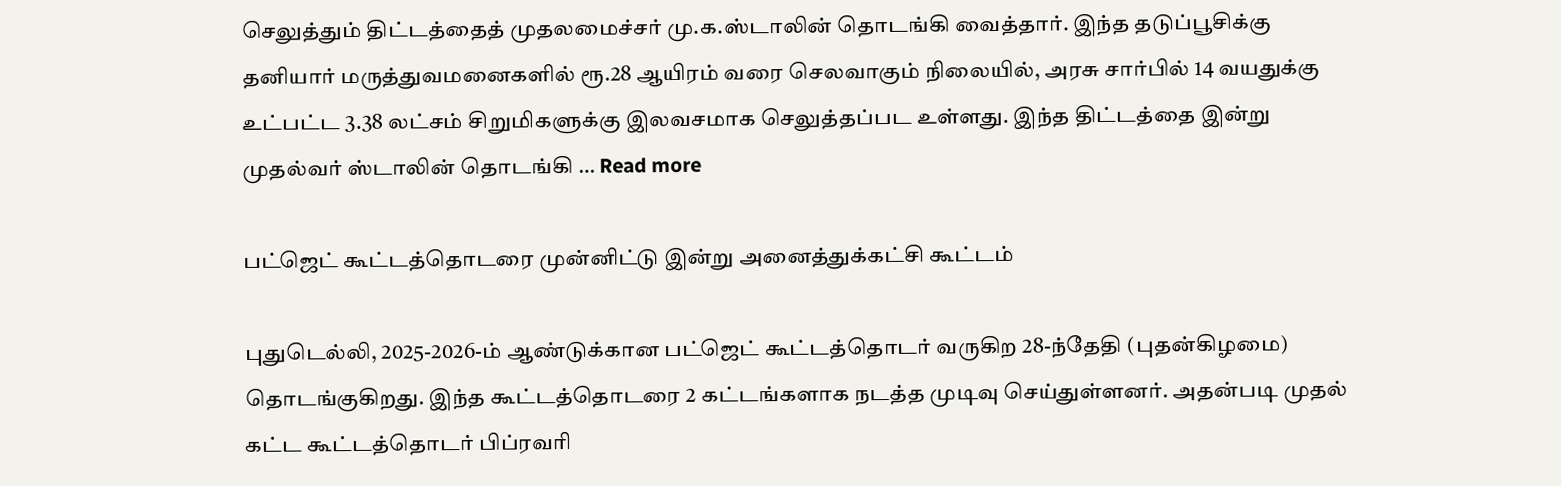செலுத்தும் திட்டத்தைத் முதலமைச்சர் மு.க.ஸ்டாலின் தொடங்கி வைத்தார். இந்த தடுப்பூசிக்கு  தனியார் மருத்துவமனைகளில் ரூ.28 ஆயிரம் வரை செலவாகும் நிலையில், அரசு சார்பில் 14 வயதுக்கு உட்பட்ட 3.38 லட்சம் சிறுமிகளுக்கு இலவசமாக செலுத்தப்பட உள்ளது. இந்த திட்டத்தை இன்று முதல்வர் ஸ்டாலின் தொடங்கி … Read more

பட்ஜெட் கூட்டத்தொடரை முன்னிட்டு இன்று அனைத்துக்கட்சி கூட்டம்

புதுடெல்லி, 2025-2026-ம் ஆண்டுக்கான பட்ஜெட் கூட்டத்தொடர் வருகிற 28-ந்தேதி (புதன்கிழமை) தொடங்குகிறது. இந்த கூட்டத்தொடரை 2 கட்டங்களாக நடத்த முடிவு செய்துள்ளனர். அதன்படி முதல் கட்ட கூட்டத்தொடர் பிப்ரவரி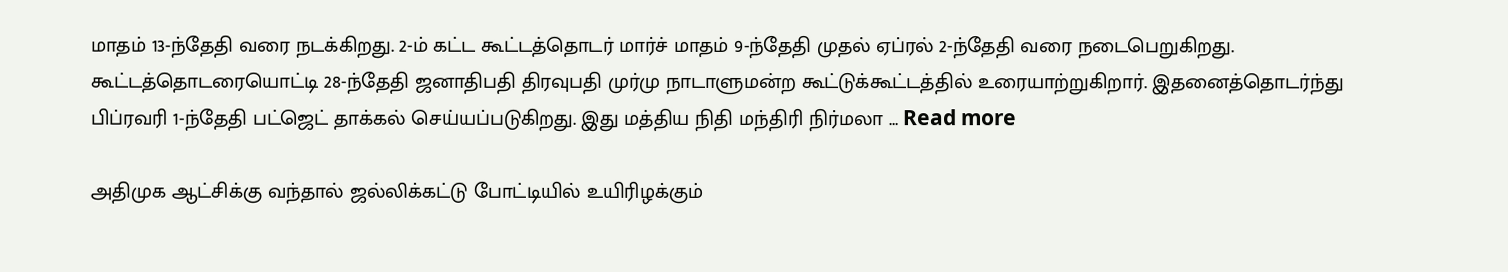மாதம் 13-ந்தேதி வரை நடக்கிறது. 2-ம் கட்ட கூட்டத்தொடர் மார்ச் மாதம் 9-ந்தேதி முதல் ஏப்ரல் 2-ந்தேதி வரை நடைபெறுகிறது. கூட்டத்தொடரையொட்டி 28-ந்தேதி ஜனாதிபதி திரவுபதி முர்மு நாடாளுமன்ற கூட்டுக்கூட்டத்தில் உரையாற்றுகிறார். இதனைத்தொடர்ந்து பிப்ரவரி 1-ந்தேதி பட்ஜெட் தாக்கல் செய்யப்படுகிறது. இது மத்திய நிதி மந்திரி நிர்மலா … Read more

அதிமுக ஆட்சிக்கு வந்தால் ஜல்லிக்கட்டு போட்டியில் உயிரிழக்கும்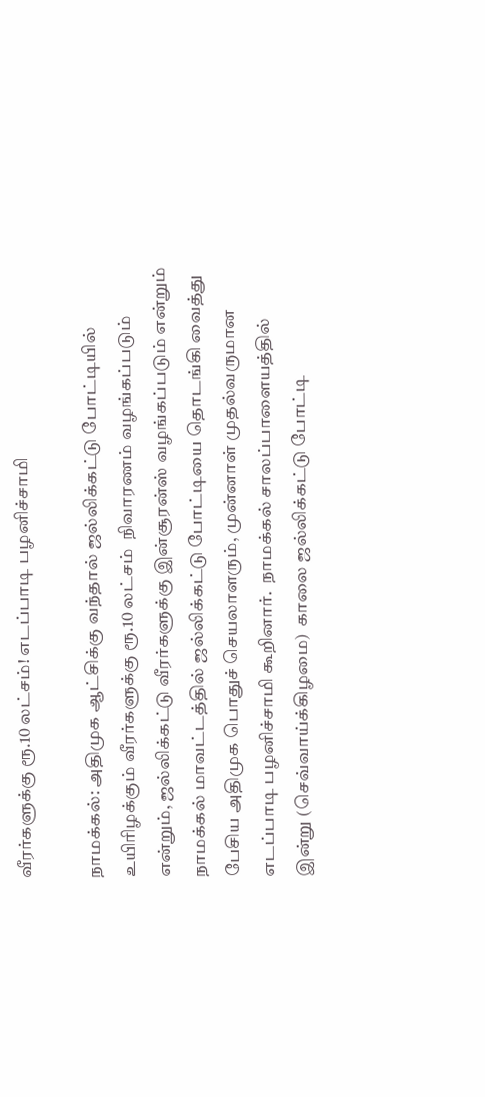வீரர்களுக்கு ரூ.10 லட்சம்! எடப்பாடி பழனிச்சாமி

நாமக்கல்: அதிமுக ஆட்சிக்கு வந்தால் ஜல்லிக்கட்டு போட்டியில் உயிரிழக்கும் வீரர்களுக்கு ரூ.10 லட்சம்  நிவாரணம் வழங்கப்படும் என்றும், ஜல்லிக்கட்டு வீரர்களுக்கு இன்சூரன்ஸ் வழங்கப்படும் என்றும் நாமக்கல் மாவட்டத்தில் ஜல்லிக்கட்டு போட்டியை தொடங்கி வைத்து பேசிய அதிமுக பொதுச் செயலாளரும், முன்னாள் முதல்வருமான எடப்பாடி பழனிச்சாமி கூறினார்.  நாமக்கல் சாலப்பாளையத்தில்  இன்று (செவ்வாய்க்கிழமை)  காலை ஜல்லிக்கட்டு போட்டி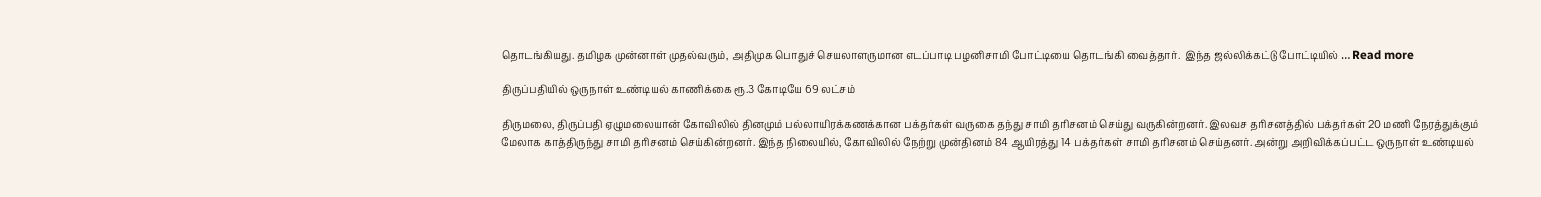தொடங்கியது. தமிழக முன்னாள் முதல்வரும், அதிமுக பொதுச் செயலாளருமான எடப்பாடி பழனிசாமி போட்டியை தொடங்கி வைத்தார்.  இந்த ஜல்லிக்கட்டு போட்டியில் … Read more

திருப்பதியில் ஒருநாள் உண்டியல் காணிக்கை ரூ.3 கோடியே 69 லட்சம்

திருமலை, திருப்பதி ஏழுமலையான் கோவிலில் தினமும் பல்லாயிரக்கணக்கான பக்தர்கள் வருகை தந்து சாமி தரிசனம் செய்து வருகின்றனர். இலவச தரிசனத்தில் பக்தர்கள் 20 மணி நேரத்துக்கும் மேலாக காத்திருந்து சாமி தரிசனம் செய்கின்றனர். இந்த நிலையில், கோவிலில் நேற்று முன்தினம் 84 ஆயிரத்து 14 பக்தர்கள் சாமி தரிசனம் செய்தனர். அன்று அறிவிக்கப்பட்ட ஒருநாள் உண்டியல்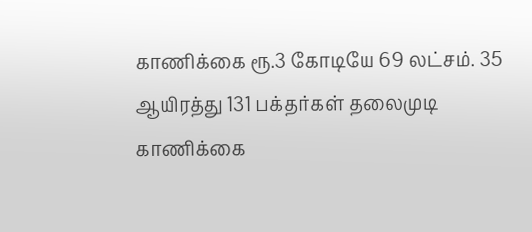காணிக்கை ரூ.3 கோடியே 69 லட்சம். 35 ஆயிரத்து 131 பக்தர்கள் தலைமுடி காணிக்கை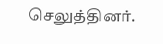செலுத்தினர்.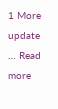1 More update … Read more